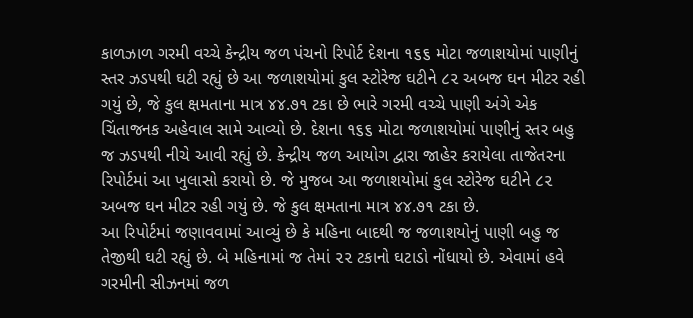કાળઝાળ ગરમી વચ્ચે કેન્દ્રીય જળ પંચનો રિપોર્ટ દેશના ૧૬૬ મોટા જળાશયોમાં પાણીનું સ્તર ઝડપથી ઘટી રહ્યું છે આ જળાશયોમાં કુલ સ્ટોરેજ ઘટીને ૮૨ અબજ ઘન મીટર રહી ગયું છે, જે કુલ ક્ષમતાના માત્ર ૪૪.૭૧ ટકા છે ભારે ગરમી વચ્ચે પાણી અંગે એક ચિંતાજનક અહેવાલ સામે આવ્યો છે. દેશના ૧૬૬ મોટા જળાશયોમાં પાણીનું સ્તર બહુ જ ઝડપથી નીચે આવી રહ્યું છે. કેન્દ્રીય જળ આયોગ દ્વારા જાહેર કરાયેલા તાજેતરના રિપોર્ટમાં આ ખુલાસો કરાયો છે. જે મુજબ આ જળાશયોમાં કુલ સ્ટોરેજ ઘટીને ૮૨ અબજ ઘન મીટર રહી ગયું છે. જે કુલ ક્ષમતાના માત્ર ૪૪.૭૧ ટકા છે.
આ રિપોર્ટમાં જણાવવામાં આવ્યું છે કે મહિના બાદથી જ જળાશયોનું પાણી બહુ જ તેજીથી ઘટી રહ્યું છે. બે મહિનામાં જ તેમાં ૨૨ ટકાનો ઘટાડો નોંધાયો છે. એવામાં હવે ગરમીની સીઝનમાં જળ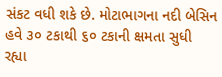સંકટ વધી શકે છે. મોટાભાગના નદી બેસિન હવે ૩૦ ટકાથી ૬૦ ટકાની ક્ષમતા સુધી રહ્યા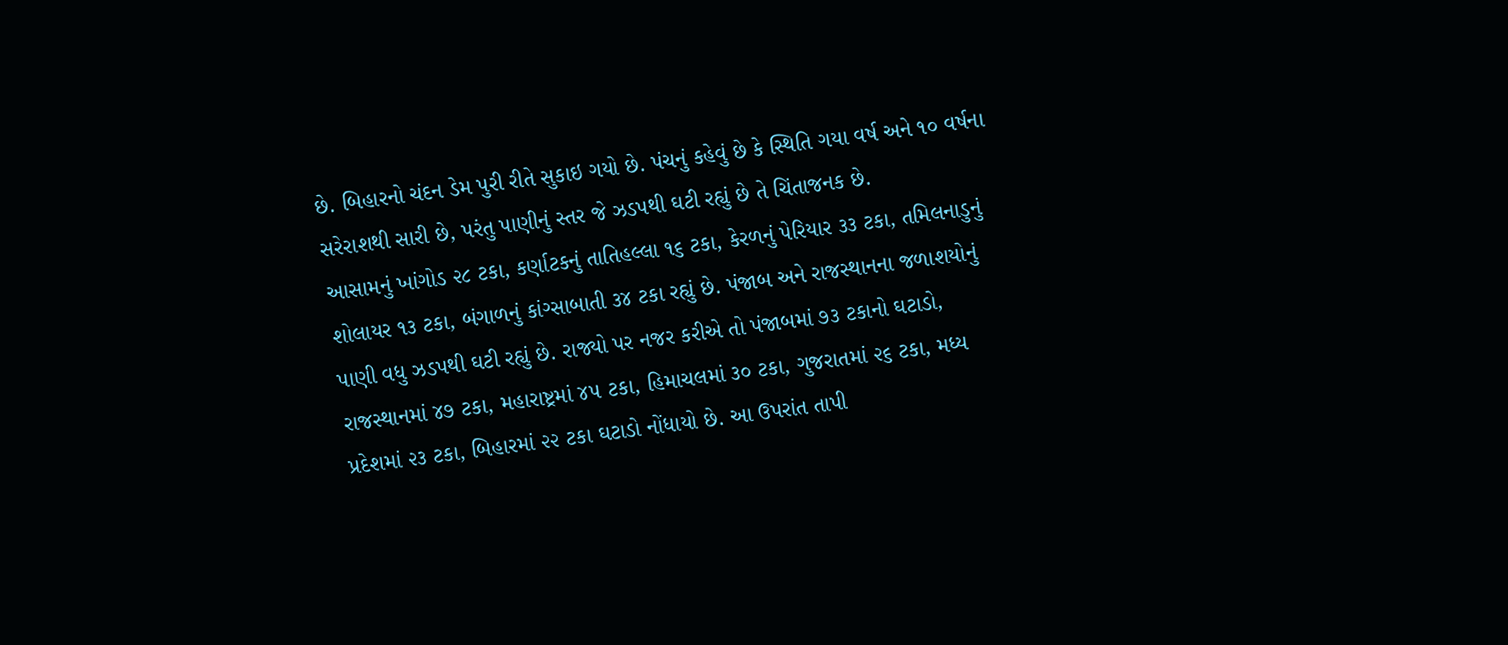છે. બિહારનો ચંદન ડેમ પુરી રીતે સુકાઇ ગયો છે. પંચનું કહેવું છે કે સ્થિતિ ગયા વર્ષ અને ૧૦ વર્ષના સરેરાશથી સારી છે, પરંતુ પાણીનું સ્તર જે ઝડપથી ઘટી રહ્યું છે તે ચિંતાજનક છે.
આસામનું ખાંગોડ ૨૮ ટકા, કર્ણાટકનું તાતિહલ્લા ૧૬ ટકા, કેરળનું પેરિયાર ૩૩ ટકા, તમિલનાડુનું શોલાયર ૧૩ ટકા, બંગાળનું કાંગ્સાબાતી ૩૪ ટકા રહ્યું છે. પંજાબ અને રાજસ્થાનના જળાશયોનું પાણી વધુ ઝડપથી ઘટી રહ્યું છે. રાજ્યો પર નજર કરીએ તો પંજાબમાં ૭૩ ટકાનો ઘટાડો, રાજસ્થાનમાં ૪૭ ટકા, મહારાષ્ટ્રમાં ૪૫ ટકા, હિમાચલમાં ૩૦ ટકા, ગુજરાતમાં ૨૬ ટકા, મધ્ય પ્રદેશમાં ૨૩ ટકા, બિહારમાં ૨૨ ટકા ઘટાડો નોંધાયો છે. આ ઉપરાંત તાપી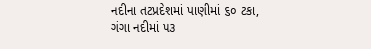નદીના તટપ્રદેશમાં પાણીમાં ૬૦ ટકા, ગંગા નદીમાં ૫૩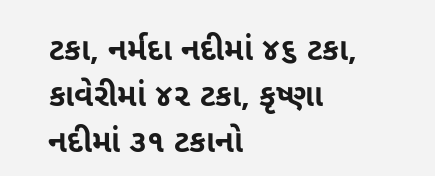ટકા, નર્મદા નદીમાં ૪૬ ટકા, કાવેરીમાં ૪૨ ટકા, કૃષ્ણા નદીમાં ૩૧ ટકાનો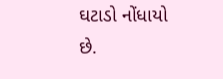ઘટાડો નોંધાયો છે.